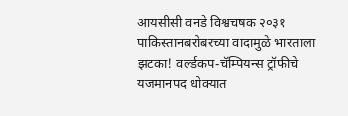आयसीसी वनडे विश्वचषक २०३१
पाकिस्तानबरोबरच्या वादामुळे भारताला झटका! वर्ल्डकप-चॅम्पियन्स ट्रॉफीचे यजमानपद धोक्यात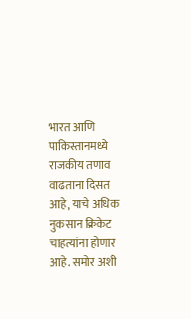भारत आणि पाकिस्तानमध्ये राजकीय तणाव वाढताना दिसत आहे, याचे अधिक नुकसान क्रिकेट चाहत्यांना होणार आहे. समोर अशी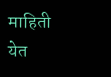माहिती येत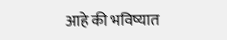आहे की भविष्यात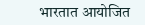भारतात आयोजित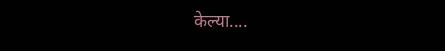केल्या....